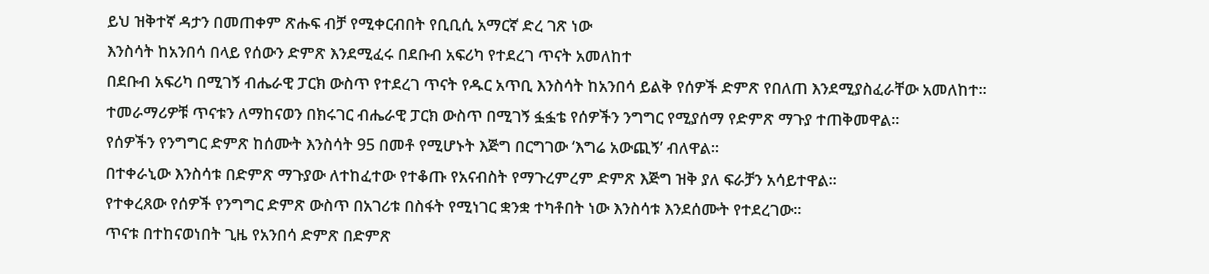ይህ ዝቅተኛ ዳታን በመጠቀም ጽሑፍ ብቻ የሚቀርብበት የቢቢሲ አማርኛ ድረ ገጽ ነው
እንስሳት ከአንበሳ በላይ የሰውን ድምጽ እንደሚፈሩ በደቡብ አፍሪካ የተደረገ ጥናት አመለከተ
በደቡብ አፍሪካ በሚገኝ ብሔራዊ ፓርክ ውስጥ የተደረገ ጥናት የዱር አጥቢ እንስሳት ከአንበሳ ይልቅ የሰዎች ድምጽ የበለጠ እንደሚያስፈራቸው አመለከተ።
ተመራማሪዎቹ ጥናቱን ለማከናወን በክሩገር ብሔራዊ ፓርክ ውስጥ በሚገኝ ፏፏቴ የሰዎችን ንግግር የሚያሰማ የድምጽ ማጉያ ተጠቅመዋል።
የሰዎችን የንግግር ድምጽ ከሰሙት እንስሳት 95 በመቶ የሚሆኑት እጅግ በርግገው ‘እግሬ አውጪኝ’ ብለዋል።
በተቀራኒው እንስሳቱ በድምጽ ማጉያው ለተከፈተው የተቆጡ የአናብስት የማጉረምረም ድምጽ እጅግ ዝቅ ያለ ፍራቻን አሳይተዋል።
የተቀረጸው የሰዎች የንግግር ድምጽ ውስጥ በአገሪቱ በስፋት የሚነገር ቋንቋ ተካቶበት ነው እንስሳቱ እንደሰሙት የተደረገው።
ጥናቱ በተከናወነበት ጊዜ የአንበሳ ድምጽ በድምጽ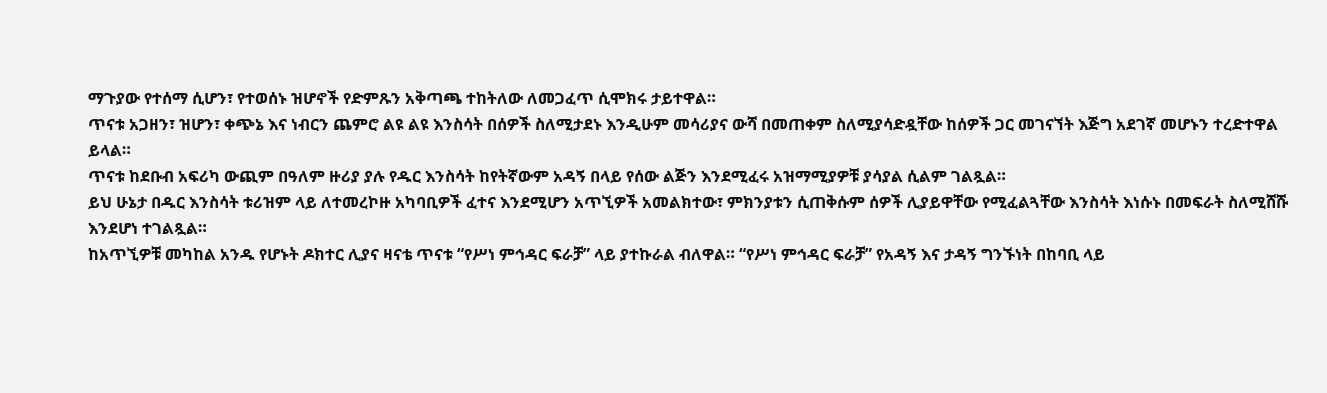ማጉያው የተሰማ ሲሆን፣ የተወሰኑ ዝሆኖች የድምጹን አቅጣጫ ተከትለው ለመጋፈጥ ሲሞክሩ ታይተዋል።
ጥናቱ አጋዘን፣ ዝሆን፣ ቀጭኔ እና ነብርን ጨምሮ ልዩ ልዩ እንስሳት በሰዎች ስለሚታደኑ እንዲሁም መሳሪያና ውሻ በመጠቀም ስለሚያሳድዷቸው ከሰዎች ጋር መገናኘት እጅግ አደገኛ መሆኑን ተረድተዋል ይላል።
ጥናቱ ከደቡብ አፍሪካ ውጪም በዓለም ዙሪያ ያሉ የዱር እንስሳት ከየትኛውም አዳኝ በላይ የሰው ልጅን እንደሚፈሩ አዝማሚያዎቹ ያሳያል ሲልም ገልጿል።
ይህ ሁኔታ በዱር እንስሳት ቱሪዝም ላይ ለተመረኮዙ አካባቢዎች ፈተና እንደሚሆን አጥኚዎች አመልክተው፣ ምክንያቱን ሲጠቅሱም ሰዎች ሊያይዋቸው የሚፈልጓቸው እንስሳት እነሱኑ በመፍራት ስለሚሸሹ እንደሆነ ተገልጿል።
ከአጥኚዎቹ መካከል አንዱ የሆኑት ዶክተር ሊያና ዛናቴ ጥናቱ “የሥነ ምኅዳር ፍራቻ” ላይ ያተኩራል ብለዋል። “የሥነ ምኅዳር ፍራቻ” የአዳኝ እና ታዳኝ ግንኙነት በከባቢ ላይ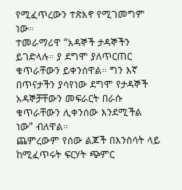የሚፈጥረውን ተጽእኖ የሚገመግም ነው።
ተመራማሪዋ “አዳኞች ታዳኞችን ይገድላሉ። ያ ደግሞ ያለጥርጠር ቁጥራቸውን ይቀንሰዋል። ግን እኛ በጥናታችን ያሳየነው ደግሞ የታዳኞች አዳኞቻቸውን መፍራርት በራሱ ቁጥራቸውን ሊቀንሰው እንደሚችል ነው” ብለዋል።
ጨምረውም የሰው ልጆች በእንስሳት ላይ ከሚፈጥሩት ፍርሃት ጭምር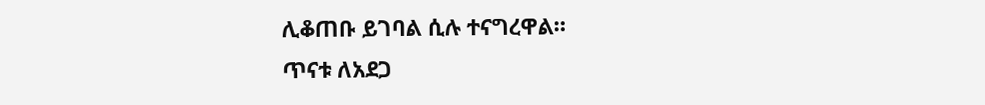ሊቆጠቡ ይገባል ሲሉ ተናግረዋል።
ጥናቱ ለአደጋ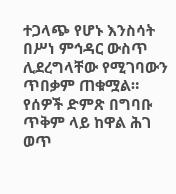ተጋላጭ የሆኑ እንስሳት በሥነ ምኅዳር ውስጥ ሊደረግላቸው የሚገባውን ጥበቃም ጠቁሟል። የሰዎች ድምጽ በግባቡ ጥቅም ላይ ከዋል ሕገ ወጥ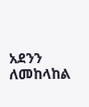አደንን ለመከላከል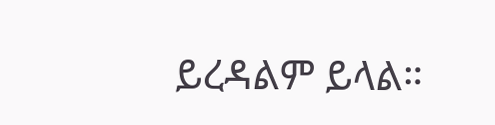ይረዳልም ይላል።